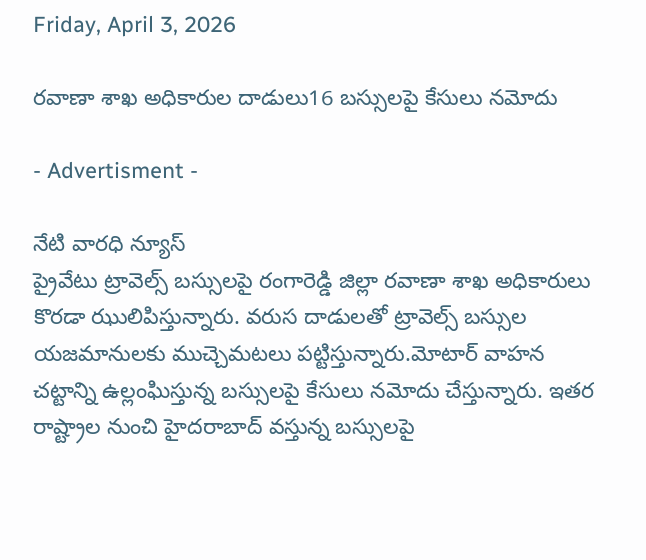Friday, April 3, 2026

రవాణా శాఖ అధికారుల దాడులు16 బస్సులపై కేసులు నమోదు

- Advertisment -

నేటి వారధి న్యూస్
ప్రైవేటు ట్రావెల్స్ బస్సులపై రంగారెడ్డి జిల్లా రవాణా శాఖ అధికారులు కొరడా ఝులిపిస్తున్నారు. వరుస దాడులతో ట్రావెల్స్ బస్సుల యజమానులకు ముచ్చెమటలు పట్టిస్తున్నారు.మోటార్ వాహన చట్టాన్ని ఉల్లంఘిస్తున్న బస్సులపై కేసులు నమోదు చేస్తున్నారు. ఇతర రాష్ట్రాల నుంచి హైదరాబాద్ వస్తున్న బస్సులపై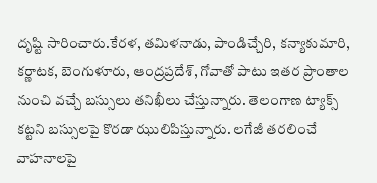దృష్టి సారించారు.కేరళ, తమిళనాడు, పాండిచ్చేరి, కన్యాకుమారి, కర్ణాటక, బెంగుళూరు, ఆంద్రప్రదేశ్, గోవాతో పాటు ఇతర ప్రాంతాల నుంచి వచ్చే బస్సులు తనిఖీలు చేస్తున్నారు. తెలంగాణ ట్యాక్స్ కట్టని బస్సులపై కొరడా ఝులిపిస్తున్నారు. లగేజీ తరలించే వాహనాలపై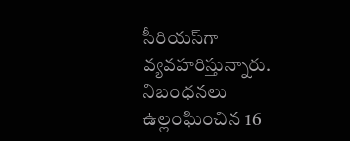సీరియస్‌గా వ్యవహరిస్తున్నారు. నిబంధనలు ఉల్లంఘించిన 16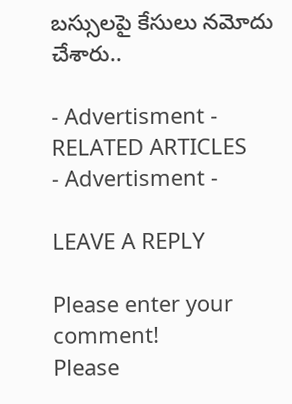బస్సులపై కేసులు నమోదు చేశారు..

- Advertisment -
RELATED ARTICLES
- Advertisment -

LEAVE A REPLY

Please enter your comment!
Please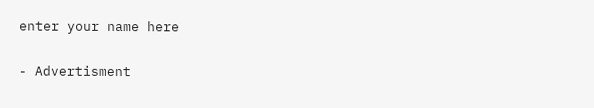enter your name here

- Advertisment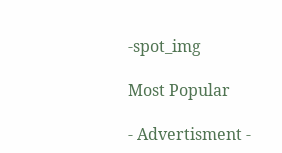-spot_img

Most Popular

- Advertisment -